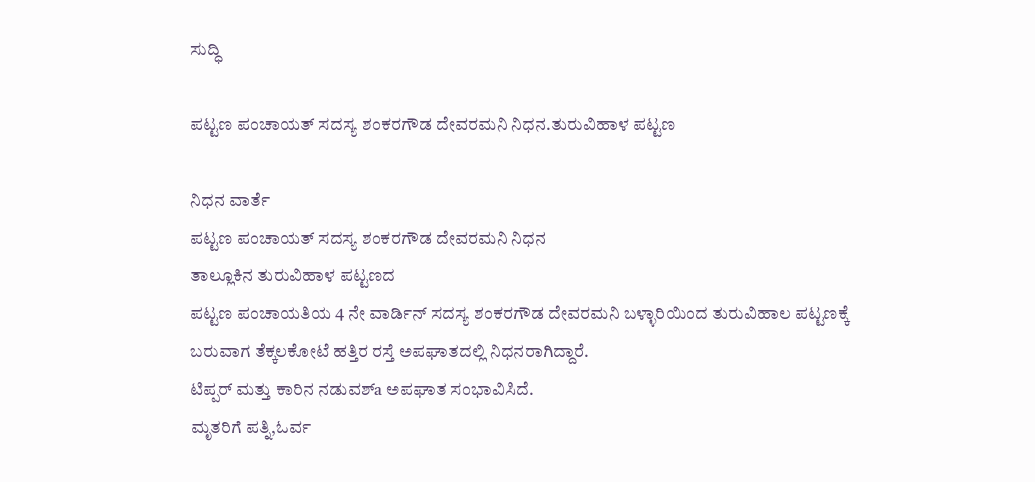ಸುದ್ಧಿ

ಪಟ್ಟಣ ಪಂಚಾಯತ್ ಸದಸ್ಯ ಶಂಕರಗೌಡ ದೇವರಮನಿ ನಿಧನ.ತುರುವಿಹಾಳ ಪಟ್ಟಣ

ನಿಧನ ವಾರ್ತೆ
ಪಟ್ಟಣ ಪಂಚಾಯತ್ ಸದಸ್ಯ ಶಂಕರಗೌಡ ದೇವರಮನಿ ನಿಧನ
ತಾಲ್ಲೂಕಿನ ತುರುವಿಹಾಳ ಪಟ್ಟಣದ
ಪಟ್ಟಣ ಪಂಚಾಯತಿಯ 4 ನೇ ವಾರ್ಡಿನ್ ಸದಸ್ಯ ಶಂಕರಗೌಡ ದೇವರಮನಿ ಬಳ್ಳಾರಿಯಿಂದ ತುರುವಿಹಾಲ ಪಟ್ಟಣಕ್ಕೆ ಬರುವಾಗ ತೆಕ್ಕಲಕೋಟೆ ಹತ್ತಿರ ರಸ್ತೆ ಅಪಘಾತದಲ್ಲಿ ನಿಧನರಾಗಿದ್ದಾರೆ.
ಟಿಪ್ಪರ್ ಮತ್ತು ಕಾರಿನ ನಡುವಶ್a ಅಪಘಾತ ಸಂಭಾವಿಸಿದೆ.
ಮೃತರಿಗೆ ಪತ್ನಿ,ಓರ್ವ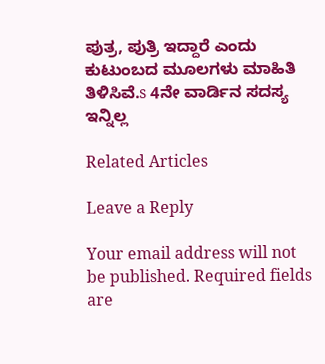ಪುತ್ರ, ಪುತ್ರಿ ಇದ್ದಾರೆ ಎಂದು
ಕುಟುಂಬದ ಮೂಲಗಳು ಮಾಹಿತಿ ತಿಳಿಸಿವೆ.s 4ನೇ ವಾರ್ಡಿನ ಸದಸ್ಯ ಇನ್ನಿಲ್ಲ

Related Articles

Leave a Reply

Your email address will not be published. Required fields are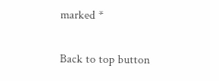marked *

Back to top button